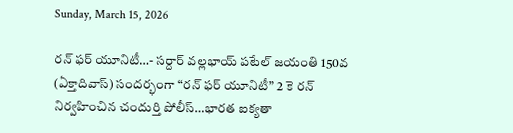Sunday, March 15, 2026

రన్ ఫర్ యూనిటీ…- సర్దార్ వల్లభాయ్ పటేల్ జయంతి 150వ (ఏక్తాదివాస్) సందర్భంగా “రన్ ఫర్ యూనిటీ” 2 కె రన్ నిర్వహించిన చందుర్తి పోలీస్…భారత ఐక్యతా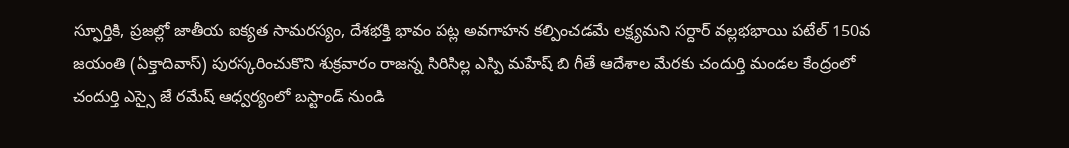స్ఫూర్తికి, ప్రజల్లో జాతీయ ఐక్యత సామరస్యం, దేశభక్తి భావం పట్ల అవగాహన కల్పించడమే లక్ష్యమని సర్దార్ వల్లభభాయి పటేల్ 150వ జయంతి (ఏక్తాదివాస్) పురస్కరించుకొని శుక్రవారం రాజన్న సిరిసిల్ల ఎస్పి మహేష్ బి గీతే ఆదేశాల మేరకు చందుర్తి మండల కేంద్రంలో చందుర్తి ఎస్సై జే రమేష్ ఆధ్వర్యంలో బస్టాండ్ నుండి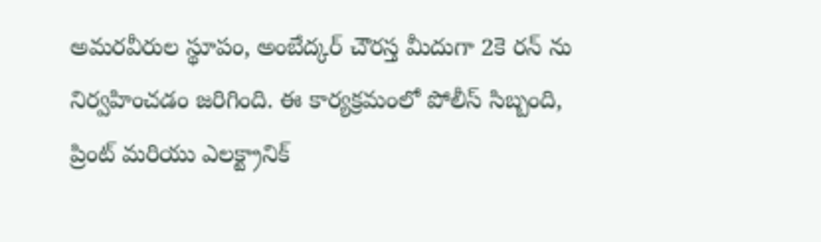అమరవీరుల స్థూపం, అంబేద్కర్ చౌరస్త మీదుగా 2కె రన్ ను నిర్వహించడం జరిగింది. ఈ కార్యక్రమంలో పోలీస్ సిబ్బంది, ప్రింట్ మరియు ఎలక్ట్రానిక్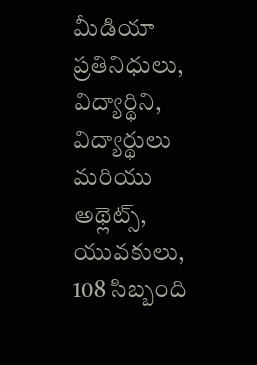మీడియా ప్రతినిధులు, విద్యార్థిని, విద్యార్థులు మరియు అథ్లెట్స్, యువకులు, 108 సిబ్బంది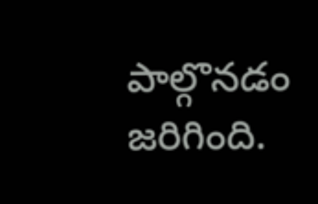పాల్గొనడం జరిగింది.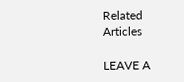Related Articles

LEAVE A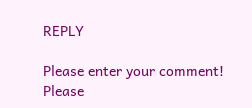REPLY

Please enter your comment!
Please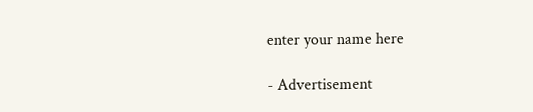enter your name here

- Advertisement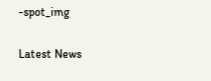-spot_img

Latest News